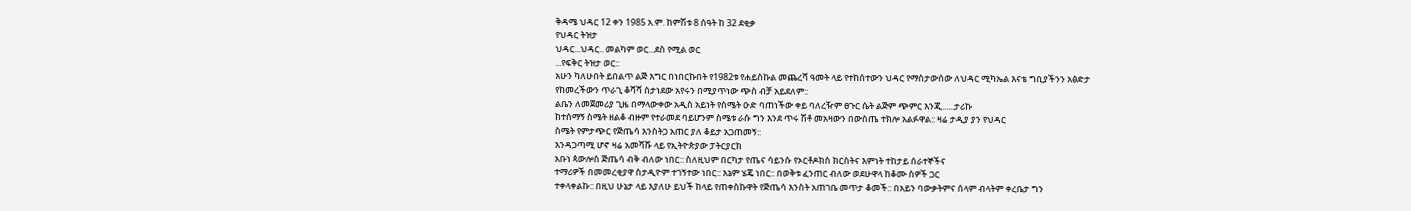ቅዳሜ ህዳር 12 ቀን 1985 አ.ም. ከምሽቱ 8 ሰዓት ከ 32 ደቂቃ
የህዳር ትዝታ
ህዳር...ህዳር.. መልካም ወር...ደስ የሚል ወር
...የፍቅር ትዝታ ወር::
አሁን ካለሁበት ይበልጥ ልጅ እግር በነበርኩበት የ1982ቱ የሐይስኩል መጨረሻ ዓመት ላይ የተከሰተውን ህዳር የማስታውሰው ለህዳር ሚካኤል እናቴ ግቢያችንን አፅድታ የከመረችውን ጥራጊ ቆሻሻ ስታነደው አየሩን በሚያጥነው ጭስ ብቻ አይደለም::
ልቤን ለመጀመሪያ ጊዜ በማላውቀው አዲስ አይነት የስሜት ዑድ ባጠነችው ቀይ ባለረዥም ፀጉር ሴት ልጅም ጭምር እንጂ......ታሪኩ
ከተሰማኝ ስሜት ዘልቆ ብዙም የተራመደ ባይሆንም ስሜቱ ራሱ ግን እንደ ጥሩ ሽቶ መአዛውን በውስጤ ተክሎ አልፉዋል:: ዛሬ ታዲያ ያን የህዳር
ስሜት የምታጭር የጅጤሳ እንስትጋ አጠር ያለ ቆይታ አጋጠመኝ::
እንዳጋጣሚ ሆኖ ዛሬ አመሻሹ ላይ የኢትዮጵያው ፓትርያርክ
አቡነ ጳውሎስ ጅጤሳ ብቅ ብለው ነበር:: ስለዚህም በርካታ የጤና ሳይንሱ የኦርቶዶክስ ክርስትና እምነት ተከታይ ሰራተኞችና
ተማሪዎች በመመረቂያዋ ስታዲዮም ተገኝተው ነበር:: እኔም ሄጄ ነበር:: በወቅቱ ፈንጠር ብለው ወደሁዋላ ከቆሙ ስዎች ጋር
ተቀላቀልኩ:: በዚህ ሁኔታ ላይ እያለሁ ይህች ከላይ የጠቀስኩዋት የጅጤሳ እንስት አጠገቤ መጥታ ቆመች:: በአይን ባውቃትምና ሰላም ብላትም ቀረቤታ ግን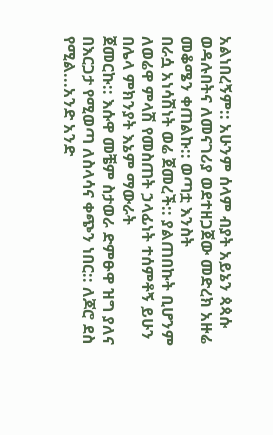አልነበረኝም:: አሁንም ሰላም ብያት አይኔን ጳጳሱ ወዳሉበትና ለመናገሪያ ወደተዘጋጀው መድረክ አዙሬ መቆሜን ቀጠልኩ:: ወጣቷ እንስት
በራሷ አነሳሽነት ወሬ ጀመረች:: ያልጠበኩት ቢሆንም ለወሬዋ ምላሽ የመስጠት ኃላፊነት ተሰምቶኝ ይሁን በሌላ ምክንያት እኔም ማውራት
ጀመርኩ:: እሱዋ መቼም ስታወራ ድምፁዋ ዝግ ያለና በእርጋታ የሚወጣ ለስላሳና ቀጭን ነበር:: ለጆሮ ደስ የሚል...አንድ አንድ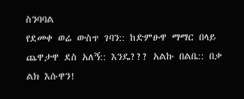ስንባባል
የደመቀ ወሬ ውስጥ ገባን:: ከድምፁዋ ማማር በላይ ጨዋታዋ ደስ አለኝ:: እንዴ??? አልኩ በልቤ:: በቃ ልክ እሱዋን!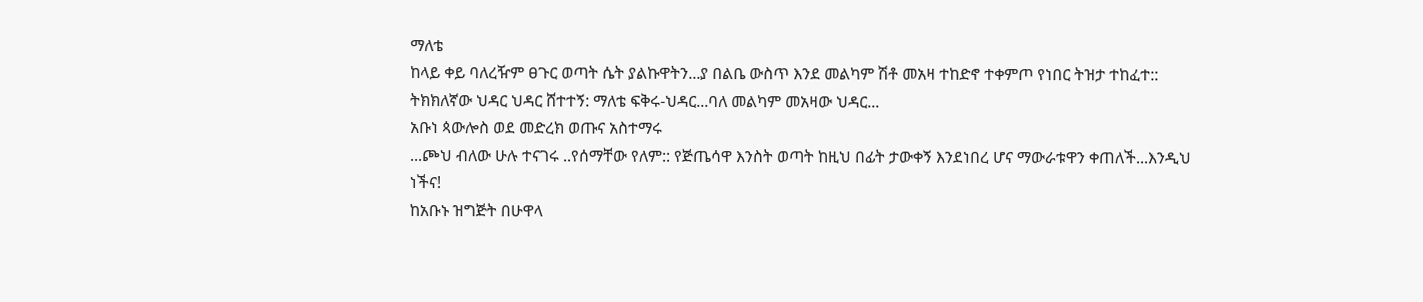ማለቴ
ከላይ ቀይ ባለረዥም ፀጉር ወጣት ሴት ያልኩዋትን...ያ በልቤ ውስጥ እንደ መልካም ሽቶ መአዛ ተከድኖ ተቀምጦ የነበር ትዝታ ተከፈተ::
ትክክለኛው ህዳር ህዳር ሸተተኝ: ማለቴ ፍቅሩ-ህዳር...ባለ መልካም መአዛው ህዳር...
አቡነ ጳውሎስ ወደ መድረክ ወጡና አስተማሩ
...ጮህ ብለው ሁሉ ተናገሩ ..የሰማቸው የለም:: የጅጤሳዋ እንስት ወጣት ከዚህ በፊት ታውቀኝ እንደነበረ ሆና ማውራቱዋን ቀጠለች...እንዲህ
ነችና!
ከአቡኑ ዝግጅት በሁዋላ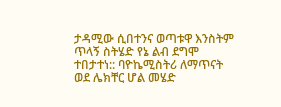ታዳሚው ሲበተንና ወጣቱዋ እንስትም
ጥላኝ ስትሄድ የኔ ልብ ደግሞ ተበታተነ:: ባዮኬሚስትሪ ለማጥናት ወደ ሌክቸር ሆል መሄድ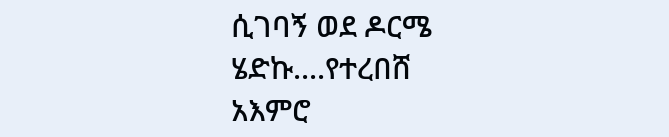ሲገባኝ ወደ ዶርሜ ሄድኩ....የተረበሸ
አእምሮ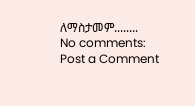ለማስታመም........
No comments:
Post a Comment